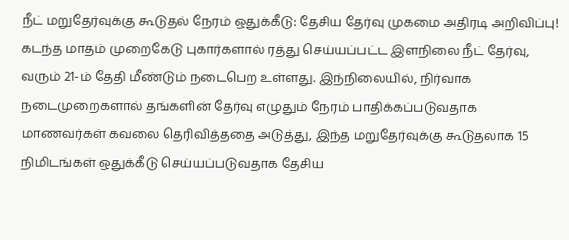நீட் மறுதேர்வுக்கு கூடுதல் நேரம் ஒதுக்கீடு: தேசிய தேர்வு முகமை அதிரடி அறிவிப்பு!
கடந்த மாதம் முறைகேடு புகார்களால் ரத்து செய்யப்பட்ட இளநிலை நீட் தேர்வு, வரும் 21-ம் தேதி மீண்டும் நடைபெற உள்ளது. இந்நிலையில், நிர்வாக நடைமுறைகளால் தங்களின் தேர்வு எழுதும் நேரம் பாதிக்கப்படுவதாக மாணவர்கள் கவலை தெரிவித்ததை அடுத்து, இந்த மறுதேர்வுக்கு கூடுதலாக 15 நிமிடங்கள் ஒதுக்கீடு செய்யப்படுவதாக தேசிய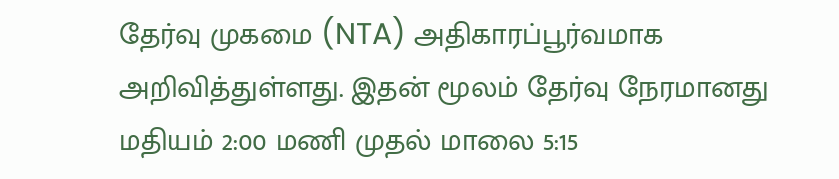தேர்வு முகமை (NTA) அதிகாரப்பூர்வமாக அறிவித்துள்ளது. இதன் மூலம் தேர்வு நேரமானது மதியம் 2:00 மணி முதல் மாலை 5:15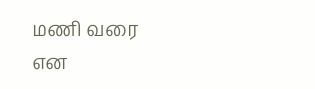மணி வரை என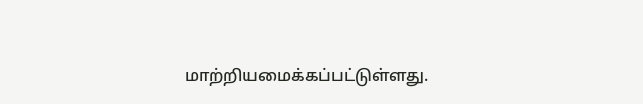மாற்றியமைக்கப்பட்டுள்ளது.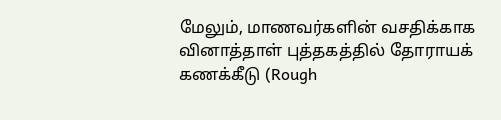மேலும், மாணவர்களின் வசதிக்காக வினாத்தாள் புத்தகத்தில் தோராயக் கணக்கீடு (Rough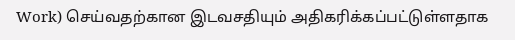Work) செய்வதற்கான இடவசதியும் அதிகரிக்கப்பட்டுள்ளதாக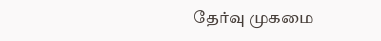தேர்வு முகமை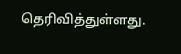தெரிவித்துள்ளது.